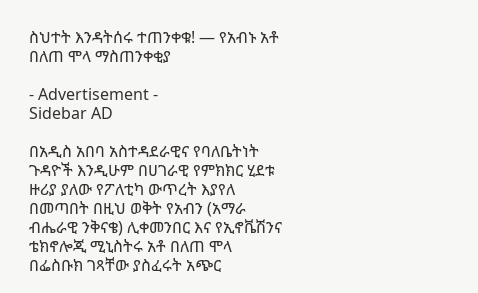ስህተት እንዳትሰሩ ተጠንቀቁ! — የአብኑ አቶ በለጠ ሞላ ማስጠንቀቂያ

- Advertisement -
Sidebar AD

በአዲስ አበባ አስተዳደራዊና የባለቤትነት ጉዳዮች እንዲሁም በሀገራዊ የምክክር ሂደቱ ዙሪያ ያለው የፖለቲካ ውጥረት እያየለ በመጣበት በዚህ ወቅት የአብን (አማራ ብሔራዊ ንቅናቄ) ሊቀመንበር እና የኢኖቬሽንና ቴክኖሎጂ ሚኒስትሩ አቶ በለጠ ሞላ በፌስቡክ ገጻቸው ያስፈሩት አጭር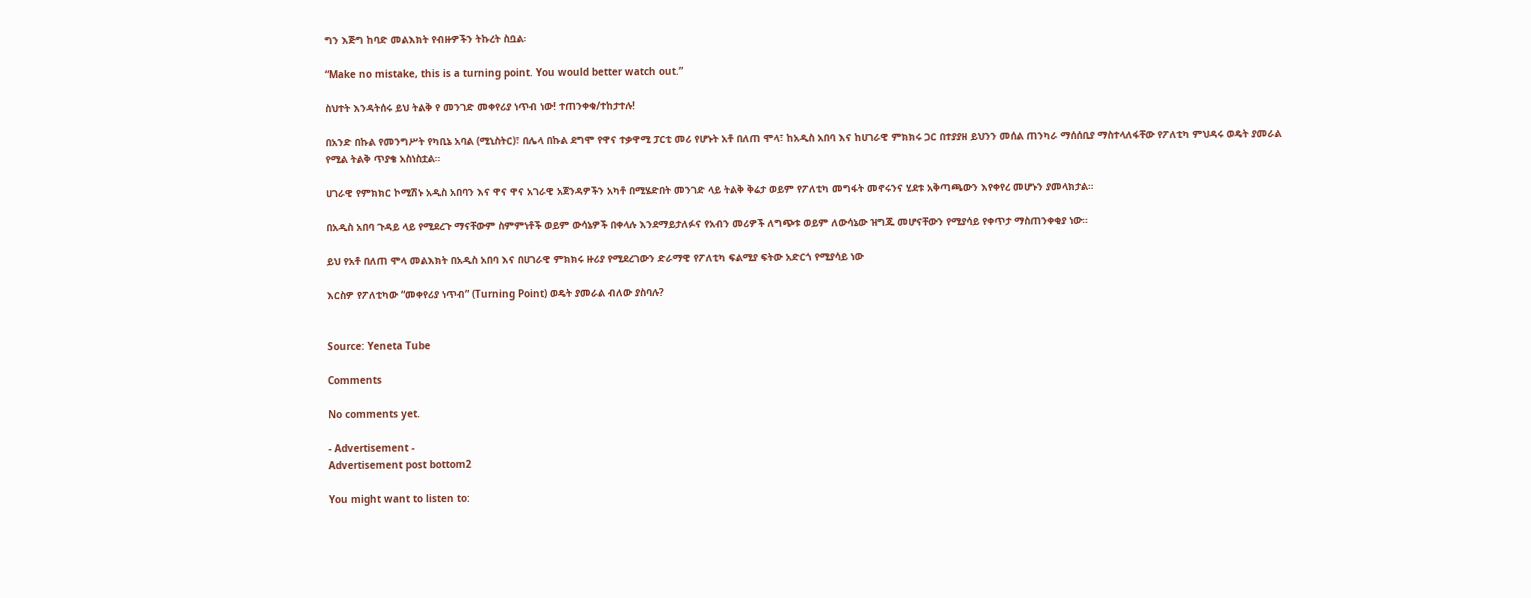ግን እጅግ ከባድ መልእክት የብዙዎችን ትኩረት ስቧል፡

“Make no mistake, this is a turning point. You would better watch out.”

ስህተት እንዳትሰሩ ይህ ትልቅ የ መንገድ መቀየሪያ ነጥብ ነው! ተጠንቀቁ/ተከታተሉ!

በአንድ በኩል የመንግሥት የካቢኔ አባል (ሚኒስትር)፣ በሌላ በኩል ደግሞ የዋና ተቃዋሚ ፓርቲ መሪ የሆኑት አቶ በለጠ ሞላ፣ ከአዲስ አበባ እና ከሀገራዊ ምክክሩ ጋር በተያያዘ ይህንን መሰል ጠንካራ ማሰሰቢያ ማስተላለፋቸው የፖለቲካ ምህዳሩ ወዴት ያመራል የሚል ትልቅ ጥያቄ አስነስቷል።

ሀገራዊ የምክክር ኮሚሽኑ አዲስ አበባን እና ዋና ዋና አገራዊ አጀንዳዎችን አካቶ በሚሄድበት መንገድ ላይ ትልቅ ቅሬታ ወይም የፖለቲካ መግፋት መኖሩንና ሂደቱ አቅጣጫውን እየቀየረ መሆኑን ያመላክታል።

በአዲስ አበባ ጉዳይ ላይ የሚደረጉ ማናቸውም ስምምነቶች ወይም ውሳኔዎች በቀላሉ እንደማይታለፉና የአብን መሪዎች ለግጭቱ ወይም ለውሳኔው ዝግጁ መሆናቸውን የሚያሳይ የቀጥታ ማስጠንቀቂያ ነው።

ይህ የአቶ በለጠ ሞላ መልእክት በአዲስ አበባ እና በሀገራዊ ምክክሩ ዙሪያ የሚደረገውን ድራማዊ የፖለቲካ ፍልሚያ ፍትው አድርጎ የሚያሳይ ነው

እርስዎ የፖለቲካው “መቀየሪያ ነጥብ” (Turning Point) ወዴት ያመራል ብለው ያስባሉ?


Source: Yeneta Tube

Comments

No comments yet.

- Advertisement -
Advertisement post bottom2

You might want to listen to: